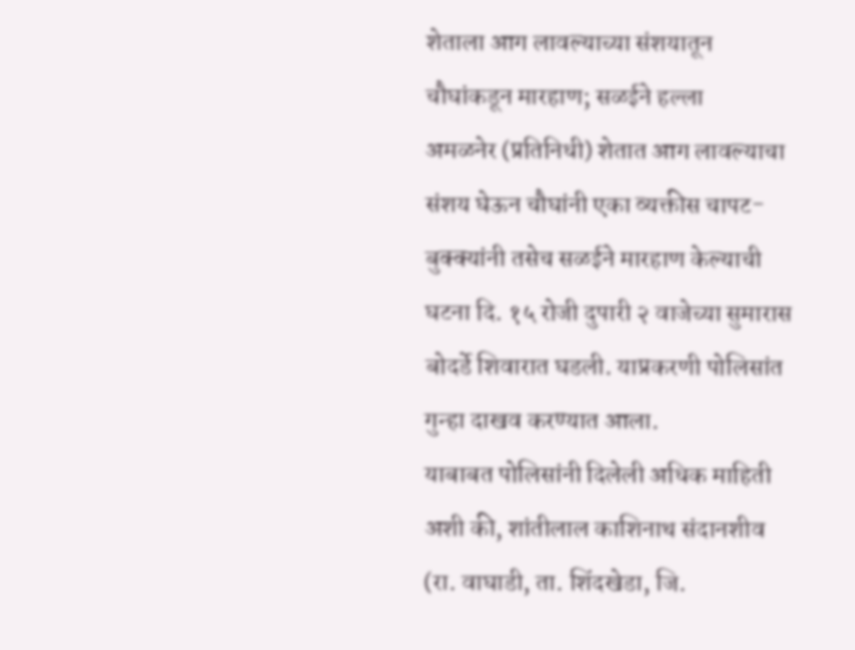शेताला आग लावल्याच्या संशयातून चौघांकडून मारहाण; सळईने हल्ला
अमळनेर (प्रतिनिधी) शेतात आग लावल्याचा संशय घेऊन चौघांनी एका व्यक्तीस चापट-बुक्क्यांनी तसेच सळईने मारहाण केल्याची घटना दि. १५ रोजी दुपारी २ वाजेच्या सुमारास बोदर्डे शिवारात घडली. याप्रकरणी पोलिसांत गुन्हा दाखव करण्यात आला.
याबाबत पोलिसांनी दिलेली अधिक माहिती अशी की, शांतीलाल काशिनाथ संदानशीव (रा. वाघाडी, ता. शिंदखेडा, जि.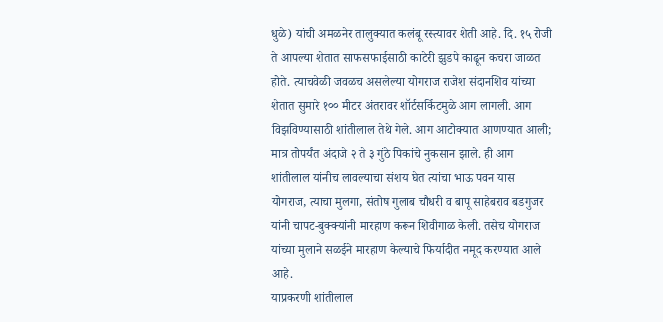धुळे) यांची अमळनेर तालुक्यात कलंबू रस्त्यावर शेती आहे. दि. १५ रोजी ते आपल्या शेतात साफसफाईसाठी काटेरी झुडपे काढून कचरा जाळत होते. त्याचवेळी जवळच असलेल्या योगराज राजेश संदानशिव यांच्या शेतात सुमारे १०० मीटर अंतरावर शॉर्टसर्किटमुळे आग लागली. आग विझविण्यासाठी शांतीलाल तेथे गेले. आग आटोक्यात आणण्यात आली; मात्र तोपर्यंत अंदाजे २ ते ३ गुंठे पिकांचे नुकसान झाले. ही आग शांतीलाल यांनीच लावल्याचा संशय घेत त्यांचा भाऊ पवन यास योगराज, त्याचा मुलगा, संतोष गुलाब चौधरी व बापू साहेबराव बडगुजर यांनी चापट-बुक्क्यांनी मारहाण करून शिवीगाळ केली. तसेच योगराज यांच्या मुलाने सळईने मारहाण केल्याचे फिर्यादीत नमूद करण्यात आले आहे.
याप्रकरणी शांतीलाल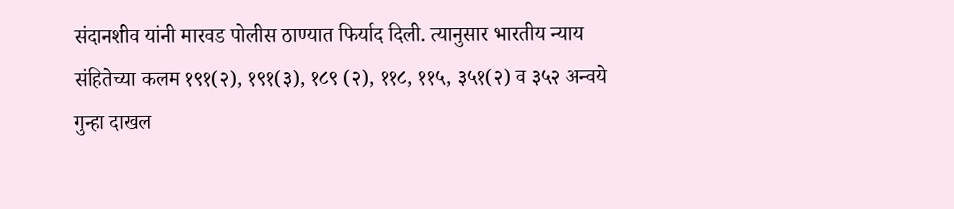संदानशीव यांनी मारवड पोलीस ठाण्यात फिर्याद दिली. त्यानुसार भारतीय न्याय संहितेच्या कलम १९१(२), १९१(३), १८९ (२), ११८, ११५, ३५१(२) व ३५२ अन्वये गुन्हा दाखल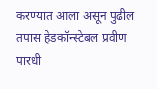करण्यात आला असून पुढील तपास हेडकॉन्स्टेबल प्रवीण पारधी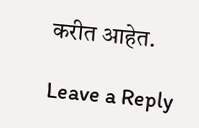करीत आहेत.

Leave a Reply